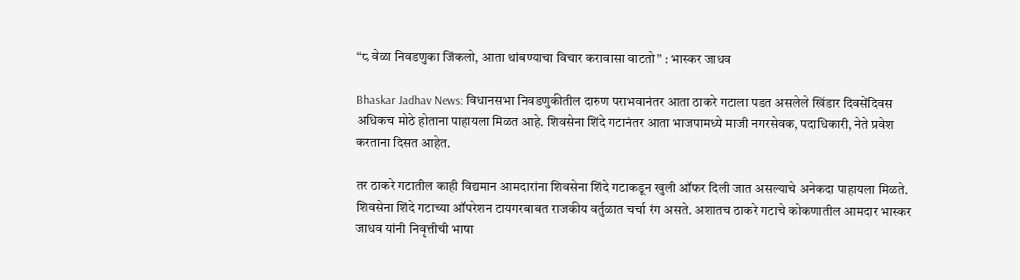“८ वेळा निवडणुका जिंकलो, आता थांबण्याचा विचार करावासा वाटतो” : भास्कर जाधव

Bhaskar Jadhav News: विधानसभा निवडणुकीतील दारुण पराभवानंतर आता ठाकरे गटाला पडत असलेले खिंडार दिवसेंदिवस अधिकच मोठे होताना पाहायला मिळत आहे. शिवसेना शिंदे गटानंतर आता भाजपामध्ये माजी नगरसेवक, पदाधिकारी, नेते प्रवेश करताना दिसत आहेत.

तर ठाकरे गटातील काही विद्यमान आमदारांना शिवसेना शिंदे गटाकडून खुली ऑफर दिली जात असल्याचे अनेकदा पाहायला मिळते. शिवसेना शिंदे गटाच्या ऑपरेशन टायगरबाबत राजकीय वर्तुळात चर्चा रंग असते. अशातच ठाकरे गटाचे कोकणातील आमदार भास्कर जाधव यांनी निवृत्तीची भाषा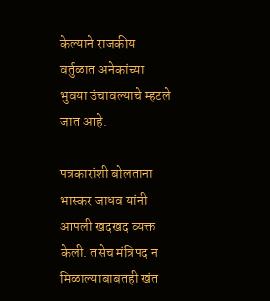केल्याने राजकीय वर्तुळात अनेकांच्या भुवया उंचावल्याचे म्हटले जात आहे.

पत्रकारांशी बोलताना भास्कर जाधव यांनी आपली खदखद व्यक्त केली. तसेच मंत्रिपद न मिळाल्याबाबतही खंत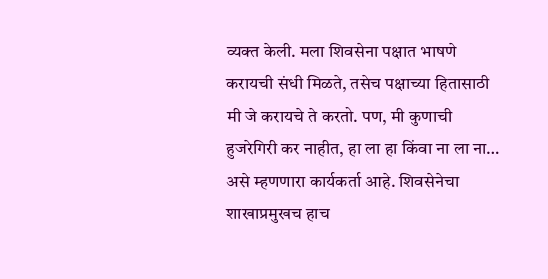व्यक्त केली. मला शिवसेना पक्षात भाषणे करायची संधी मिळते, तसेच पक्षाच्या हितासाठी मी जे करायचे ते करतो. पण, मी कुणाची हुजरेगिरी कर नाहीत, हा ला हा किंवा ना ला ना… असे म्हणणारा कार्यकर्ता आहे. शिवसेनेचा शाखाप्रमुखच हाच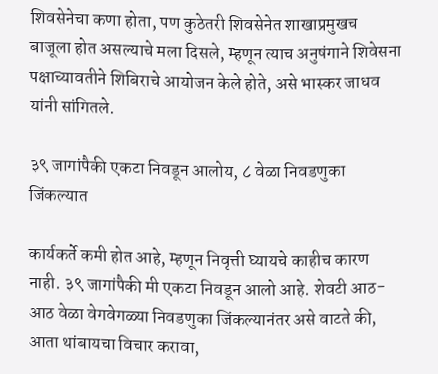शिवसेनेचा कणा होता, पण कुठेतरी शिवसेनेत शाखाप्रमुखच बाजूला होत असल्याचे मला दिसले, म्हणून त्याच अनुषंगाने शिवेसना पक्षाच्यावतीने शिबिराचे आयोजन केले होते, असे भास्कर जाधव यांनी सांगितले.

३९ जागांपैकी एकटा निवडून आलोय, ८ वेळा निवडणुका जिंकल्यात

कार्यकर्ते कमी होत आहे, म्हणून निवृत्ती घ्यायचे काहीच कारण नाही. ३९ जागांपैकी मी एकटा निवडून आलो आहे. शेवटी आठ-आठ वेळा वेगवेगळ्या निवडणुका जिंकल्यानंतर असे वाटते की, आता थांबायचा विचार करावा,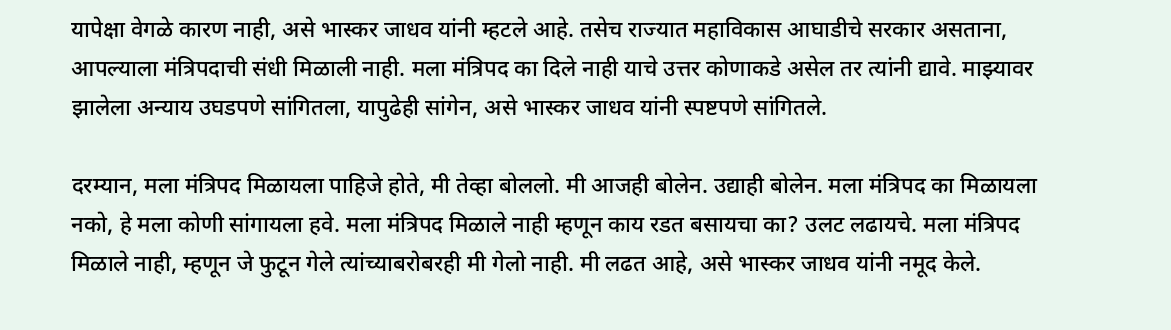यापेक्षा वेगळे कारण नाही, असे भास्कर जाधव यांनी म्हटले आहे. तसेच राज्यात महाविकास आघाडीचे सरकार असताना, आपल्याला मंत्रि‍पदाची संधी मिळाली नाही. मला मंत्रिपद का दिले नाही याचे उत्तर कोणाकडे असेल तर त्यांनी द्यावे. माझ्यावर झालेला अन्याय उघडपणे सांगितला, यापुढेही सांगेन, असे भास्कर जाधव यांनी स्पष्टपणे सांगितले.

दरम्यान, मला मंत्रिपद मिळायला पाहिजे होते, मी तेव्हा बोललो. मी आजही बोलेन. उद्याही बोलेन. मला मंत्रिपद का मिळायला नको, हे मला कोणी सांगायला हवे. मला मंत्रिपद मिळाले नाही म्हणून काय रडत बसायचा का? उलट लढायचे. मला मंत्रिपद मिळाले नाही, म्हणून जे फुटून गेले त्यांच्याबरोबरही मी गेलो नाही. मी लढत आहे, असे भास्कर जाधव यांनी नमूद केले.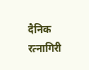दैनिक रत्नागिरी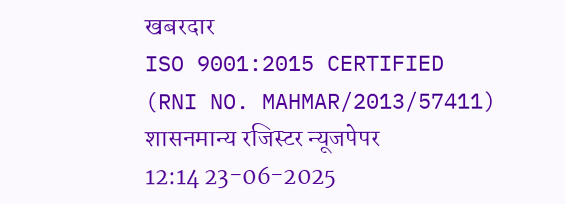खबरदार
ISO 9001:2015 CERTIFIED
(RNI NO. MAHMAR/2013/57411)
शासनमान्य रजिस्टर न्यूजपेपर
12:14 23-06-2025